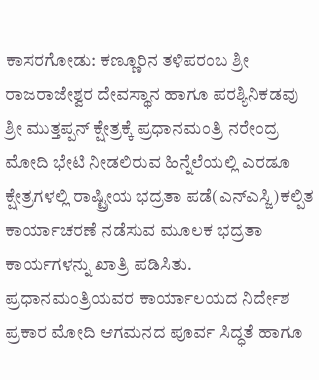ಕಾಸರಗೋಡು: ಕಣ್ಣೂರಿನ ತಳಿಪರಂಬ ಶ್ರೀ ರಾಜರಾಜೇಶ್ವರ ದೇವಸ್ಥಾನ ಹಾಗೂ ಪರಶ್ಯಿನಿಕಡವು ಶ್ರೀ ಮುತ್ತಪ್ಪನ್ ಕ್ಷೇತ್ರಕ್ಕೆ ಪ್ರಧಾನಮಂತ್ರಿ ನರೇಂದ್ರ ಮೋದಿ ಭೇಟಿ ನೀಡಲಿರುವ ಹಿನ್ನೆಲೆಯಲ್ಲಿ ಎರಡೂ ಕ್ಷೇತ್ರಗಳಲ್ಲಿ ರಾಷ್ಟ್ರೀಯ ಭದ್ರತಾ ಪಡೆ(ಎನ್ಎಸ್ಜಿ)ಕಲ್ಪಿತ ಕಾರ್ಯಾಚರಣೆ ನಡೆಸುವ ಮೂಲಕ ಭದ್ರತಾ ಕಾರ್ಯಗಳನ್ನು ಖಾತ್ರಿ ಪಡಿಸಿತು. ಪ್ರಧಾನಮಂತ್ರಿಯವರ ಕಾರ್ಯಾಲಯದ ನಿರ್ದೇಶ ಪ್ರಕಾರ ಮೋದಿ ಆಗಮನದ ಪೂರ್ವ ಸಿದ್ಧತೆ ಹಾಗೂ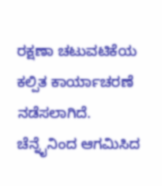ರಕ್ಷಣಾ ಚಟುವಟಿಕೆಯ ಕಲ್ಪಿತ ಕಾರ್ಯಾಚರಣೆ ನಡೆಸಲಾಗಿದೆ.
ಚೆನ್ನೈನಿಂದ ಆಗಮಿಸಿದ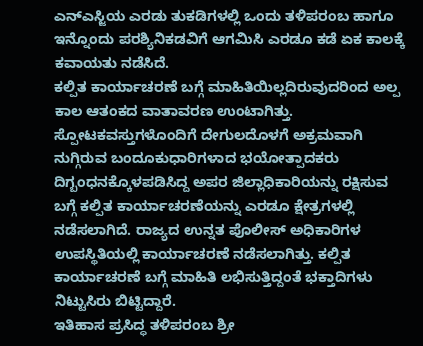ಎನ್ಎಸ್ಜಿಯ ಎರಡು ತುಕಡಿಗಳಲ್ಲಿ ಒಂದು ತಳಿಪರಂಬ ಹಾಗೂ ಇನ್ನೊಂದು ಪರಶ್ಯಿನಿಕಡವಿಗೆ ಆಗಮಿಸಿ ಎರಡೂ ಕಡೆ ಏಕ ಕಾಲಕ್ಕೆ ಕವಾಯತು ನಡೆಸಿದೆ.
ಕಲ್ಪಿತ ಕಾರ್ಯಾಚರಣೆ ಬಗ್ಗೆ ಮಾಹಿತಿಯಿಲ್ಲದಿರುವುದರಿಂದ ಅಲ್ಪ ಕಾಲ ಆತಂಕದ ವಾತಾವರಣ ಉಂಟಾಗಿತ್ತು. ಸ್ಪೋಟಕವಸ್ತುಗಳೊಂದಿಗೆ ದೇಗುಲದೊಳಗೆ ಅಕ್ರಮವಾಗಿ ನುಗ್ಗಿರುವ ಬಂದೂಕುಧಾರಿಗಳಾದ ಭಯೋತ್ಪಾದಕರು ದಿಗ್ಬಂಧನಕ್ಕೊಳಪಡಿಸಿದ್ದ ಅಪರ ಜಿಲ್ಲಾಧಿಕಾರಿಯನ್ನು ರಕ್ಷಿಸುವ ಬಗ್ಗೆ ಕಲ್ಪಿತ ಕಾರ್ಯಾಚರಣೆಯನ್ನು ಎರಡೂ ಕ್ಷೇತ್ರಗಳಲ್ಲಿ ನಡೆಸಲಾಗಿದೆ. ರಾಜ್ಯದ ಉನ್ನತ ಪೊಲೀಸ್ ಅಧಿಕಾರಿಗಳ ಉಪಸ್ಥಿತಿಯಲ್ಲಿ ಕಾರ್ಯಾಚರಣೆ ನಡೆಸಲಾಗಿತ್ತು. ಕಲ್ಪಿತ ಕಾರ್ಯಾಚರಣೆ ಬಗ್ಗೆ ಮಾಹಿತಿ ಲಭಿಸುತ್ತಿದ್ದಂತೆ ಭಕ್ತಾದಿಗಳು ನಿಟ್ಟುಸಿರು ಬಿಟ್ಟಿದ್ದಾರೆ.
ಇತಿಹಾಸ ಪ್ರಸಿದ್ಧ ತಳಿಪರಂಬ ಶ್ರೀ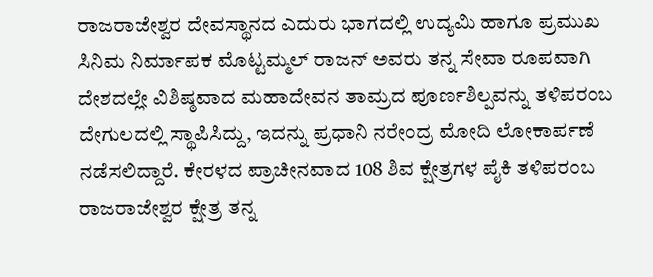ರಾಜರಾಜೇಶ್ವರ ದೇವಸ್ಥಾನದ ಎದುರು ಭಾಗದಲ್ಲಿ ಉದ್ಯಮಿ ಹಾಗೂ ಪ್ರಮುಖ ಸಿನಿಮ ನಿರ್ಮಾಪಕ ಮೊಟ್ಟಮ್ಮಲ್ ರಾಜನ್ ಅವರು ತನ್ನ ಸೇವಾ ರೂಪವಾಗಿ ದೇಶದಲ್ಲೇ ವಿಶಿಷ್ಠವಾದ ಮಹಾದೇವನ ತಾಮ್ರದ ಪೂರ್ಣಶಿಲ್ಪವನ್ನು ತಳಿಪರಂಬ ದೇಗುಲದಲ್ಲಿ ಸ್ಥಾಪಿಸಿದ್ದು, ಇದನ್ನು ಪ್ರಧಾನಿ ನರೇಂದ್ರ ಮೋದಿ ಲೋಕಾರ್ಪಣೆ ನಡೆಸಲಿದ್ದಾರೆ. ಕೇರಳದ ಪ್ರಾಚೀನವಾದ 108 ಶಿವ ಕ್ಷೇತ್ರಗಳ ಪೈಕಿ ತಳಿಪರಂಬ ರಾಜರಾಜೇಶ್ವರ ಕ್ಷೇತ್ರ ತನ್ನ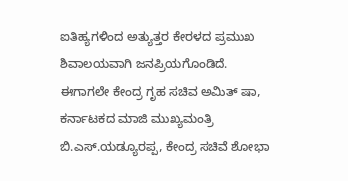ಐತಿಹ್ಯಗಳಿಂದ ಅತ್ಯುತ್ತರ ಕೇರಳದ ಪ್ರಮುಖ ಶಿವಾಲಯವಾಗಿ ಜನಪ್ರಿಯಗೊಂಡಿದೆ. ಈಗಾಗಲೇ ಕೇಂದ್ರ ಗೃಹ ಸಚಿವ ಅಮಿತ್ ಷಾ, ಕರ್ನಾಟಕದ ಮಾಜಿ ಮುಖ್ಯಮಂತ್ರಿ ಬಿ.ಎಸ್.ಯಡ್ಯೂರಪ್ಪ, ಕೇಂದ್ರ ಸಚಿವೆ ಶೋಭಾ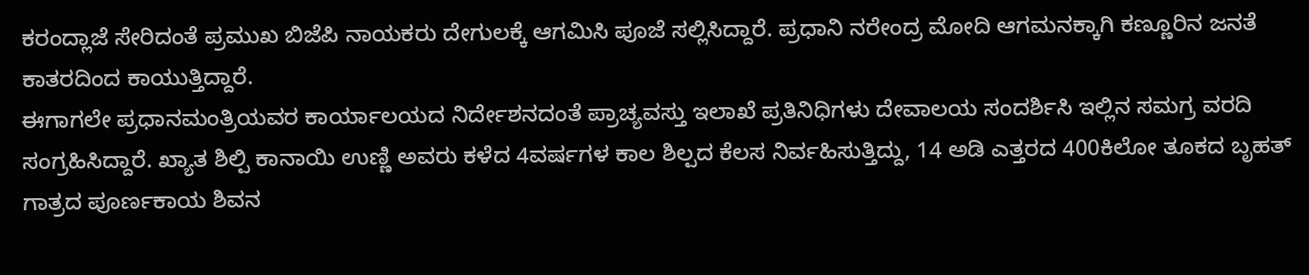ಕರಂದ್ಲಾಜೆ ಸೇರಿದಂತೆ ಪ್ರಮುಖ ಬಿಜೆಪಿ ನಾಯಕರು ದೇಗುಲಕ್ಕೆ ಆಗಮಿಸಿ ಪೂಜೆ ಸಲ್ಲಿಸಿದ್ದಾರೆ. ಪ್ರಧಾನಿ ನರೇಂದ್ರ ಮೋದಿ ಆಗಮನಕ್ಕಾಗಿ ಕಣ್ಣೂರಿನ ಜನತೆ ಕಾತರದಿಂದ ಕಾಯುತ್ತಿದ್ದಾರೆ.
ಈಗಾಗಲೇ ಪ್ರಧಾನಮಂತ್ರಿಯವರ ಕಾರ್ಯಾಲಯದ ನಿರ್ದೇಶನದಂತೆ ಪ್ರಾಚ್ಯವಸ್ತು ಇಲಾಖೆ ಪ್ರತಿನಿಧಿಗಳು ದೇವಾಲಯ ಸಂದರ್ಶಿಸಿ ಇಲ್ಲಿನ ಸಮಗ್ರ ವರದಿ ಸಂಗ್ರಹಿಸಿದ್ದಾರೆ. ಖ್ಯಾತ ಶಿಲ್ಪಿ ಕಾನಾಯಿ ಉಣ್ಣಿ ಅವರು ಕಳೆದ 4ವರ್ಷಗಳ ಕಾಲ ಶಿಲ್ಪದ ಕೆಲಸ ನಿರ್ವಹಿಸುತ್ತಿದ್ದು, 14 ಅಡಿ ಎತ್ತರದ 400ಕಿಲೋ ತೂಕದ ಬೃಹತ್ ಗಾತ್ರದ ಪೂರ್ಣಕಾಯ ಶಿವನ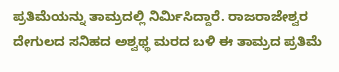ಪ್ರತಿಮೆಯನ್ನು ತಾಮ್ರದಲ್ಲಿ ನಿರ್ಮಿಸಿದ್ದಾರೆ. ರಾಜರಾಜೇಶ್ವರ ದೇಗುಲದ ಸನಿಹದ ಅಶ್ವಥ್ಥ ಮರದ ಬಳಿ ಈ ತಾಮ್ರದ ಪ್ರತಿಮೆ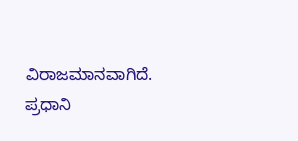ವಿರಾಜಮಾನವಾಗಿದೆ. ಪ್ರಧಾನಿ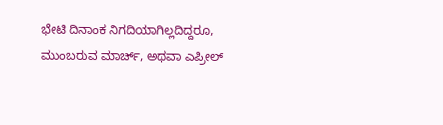ಭೇಟಿ ದಿನಾಂಕ ನಿಗದಿಯಾಗಿಲ್ಲದಿದ್ದರೂ, ಮುಂಬರುವ ಮಾರ್ಚ್, ಅಥವಾ ಎಪ್ರೀಲ್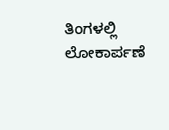ತಿಂಗಳಲ್ಲಿ ಲೋಕಾರ್ಪಣೆ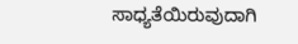ಸಾಧ್ಯತೆಯಿರುವುದಾಗಿ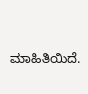ಮಾಹಿತಿಯಿದೆ.